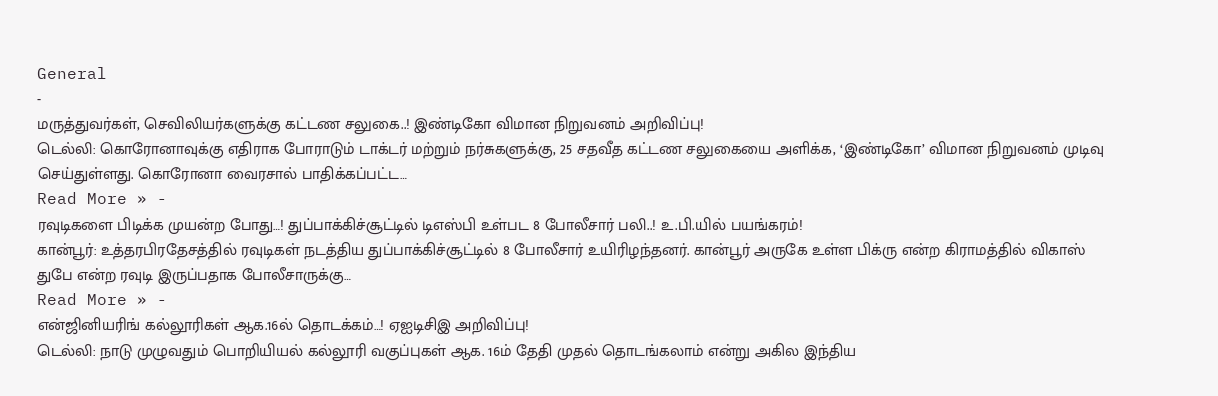General
-
மருத்துவர்கள், செவிலியர்களுக்கு கட்டண சலுகை..! இண்டிகோ விமான நிறுவனம் அறிவிப்பு!
டெல்லி: கொரோனாவுக்கு எதிராக போராடும் டாக்டர் மற்றும் நர்சுகளுக்கு, 25 சதவீத கட்டண சலுகையை அளிக்க, ‘இண்டிகோ’ விமான நிறுவனம் முடிவு செய்துள்ளது. கொரோனா வைரசால் பாதிக்கப்பட்ட…
Read More » -
ரவுடிகளை பிடிக்க முயன்ற போது…! துப்பாக்கிச்சூட்டில் டிஎஸ்பி உள்பட 8 போலீசார் பலி..! உ.பி.யில் பயங்கரம்!
கான்பூர்: உத்தரபிரதேசத்தில் ரவுடிகள் நடத்திய துப்பாக்கிச்சூட்டில் 8 போலீசார் உயிரிழந்தனர். கான்பூர் அருகே உள்ள பிக்ரு என்ற கிராமத்தில் விகாஸ் துபே என்ற ரவுடி இருப்பதாக போலீசாருக்கு…
Read More » -
என்ஜினியரிங் கல்லூரிகள் ஆக.16ல் தொடக்கம்…! ஏஐடிசிஇ அறிவிப்பு!
டெல்லி: நாடு முழுவதும் பொறியியல் கல்லூரி வகுப்புகள் ஆக. 16ம் தேதி முதல் தொடங்கலாம் என்று அகில இந்திய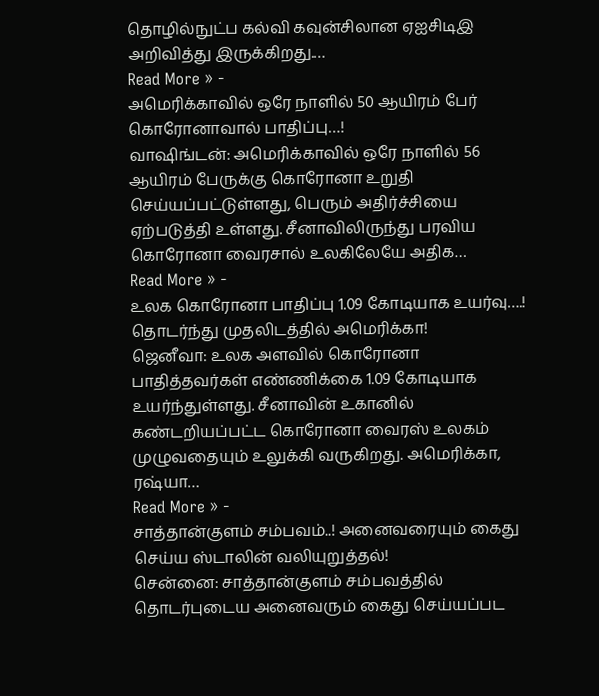தொழில்நுட்ப கல்வி கவுன்சிலான ஏஐசிடிஇ அறிவித்து இருக்கிறது.…
Read More » -
அமெரிக்காவில் ஒரே நாளில் 50 ஆயிரம் பேர் கொரோனாவால் பாதிப்பு…!
வாஷிங்டன்: அமெரிக்காவில் ஒரே நாளில் 56 ஆயிரம் பேருக்கு கொரோனா உறுதி செய்யப்பட்டுள்ளது, பெரும் அதிர்ச்சியை ஏற்படுத்தி உள்ளது. சீனாவிலிருந்து பரவிய கொரோனா வைரசால் உலகிலேயே அதிக…
Read More » -
உலக கொரோனா பாதிப்பு 1.09 கோடியாக உயர்வு….! தொடர்ந்து முதலிடத்தில் அமெரிக்கா!
ஜெனீவா: உலக அளவில் கொரோனா பாதித்தவர்கள் எண்ணிக்கை 1.09 கோடியாக உயர்ந்துள்ளது. சீனாவின் உகானில் கண்டறியப்பட்ட கொரோனா வைரஸ் உலகம் முழுவதையும் உலுக்கி வருகிறது. அமெரிக்கா, ரஷ்யா…
Read More » -
சாத்தான்குளம் சம்பவம்..! அனைவரையும் கைது செய்ய ஸ்டாலின் வலியுறுத்தல்!
சென்னை: சாத்தான்குளம் சம்பவத்தில் தொடர்புடைய அனைவரும் கைது செய்யப்பட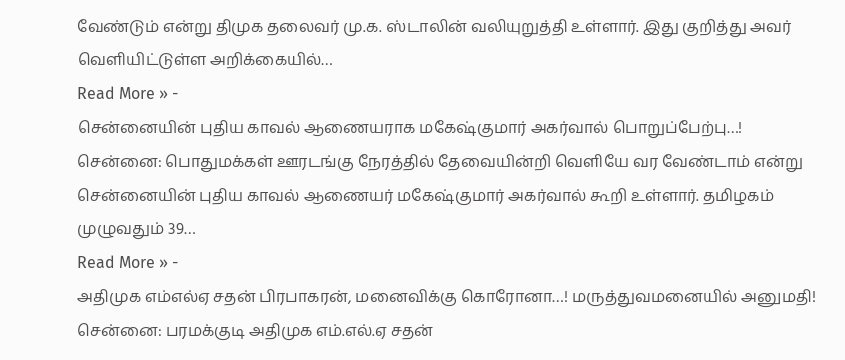வேண்டும் என்று திமுக தலைவர் மு.க. ஸ்டாலின் வலியுறுத்தி உள்ளார். இது குறித்து அவர் வெளியிட்டுள்ள அறிக்கையில்…
Read More » -
சென்னையின் புதிய காவல் ஆணையராக மகேஷ்குமார் அகர்வால் பொறுப்பேற்பு…!
சென்னை: பொதுமக்கள் ஊரடங்கு நேரத்தில் தேவையின்றி வெளியே வர வேண்டாம் என்று சென்னையின் புதிய காவல் ஆணையர் மகேஷ்குமார் அகர்வால் கூறி உள்ளார். தமிழகம் முழுவதும் 39…
Read More » -
அதிமுக எம்எல்ஏ சதன் பிரபாகரன், மனைவிக்கு கொரோனா…! மருத்துவமனையில் அனுமதி!
சென்னை: பரமக்குடி அதிமுக எம்.எல்.ஏ சதன்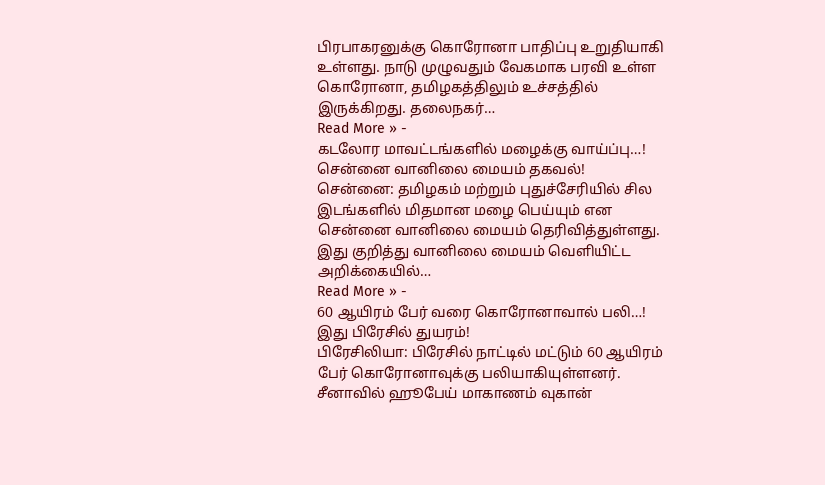பிரபாகரனுக்கு கொரோனா பாதிப்பு உறுதியாகி உள்ளது. நாடு முழுவதும் வேகமாக பரவி உள்ள கொரோனா, தமிழகத்திலும் உச்சத்தில் இருக்கிறது. தலைநகர்…
Read More » -
கடலோர மாவட்டங்களில் மழைக்கு வாய்ப்பு…! சென்னை வானிலை மையம் தகவல்!
சென்னை: தமிழகம் மற்றும் புதுச்சேரியில் சில இடங்களில் மிதமான மழை பெய்யும் என சென்னை வானிலை மையம் தெரிவித்துள்ளது. இது குறித்து வானிலை மையம் வெளியிட்ட அறிக்கையில்…
Read More » -
60 ஆயிரம் பேர் வரை கொரோனாவால் பலி…! இது பிரேசில் துயரம்!
பிரேசிலியா: பிரேசில் நாட்டில் மட்டும் 60 ஆயிரம் பேர் கொரோனாவுக்கு பலியாகியுள்ளனர். சீனாவில் ஹூபேய் மாகாணம் வுகான்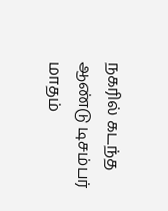நகரில் கடந்த ஆண்டு டிசம்பர் மாதம்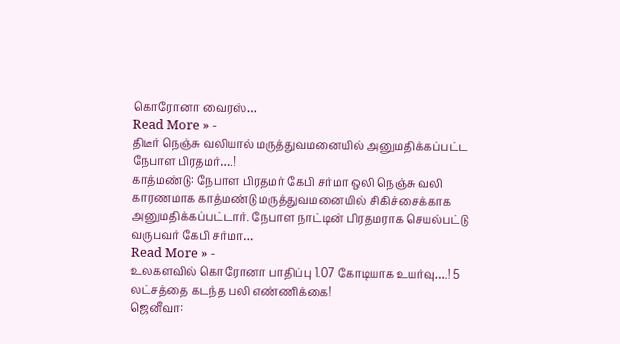கொரோனா வைரஸ்…
Read More » -
திடீர் நெஞ்சு வலியால் மருத்துவமனையில் அனுமதிக்கப்பட்ட நேபாள பிரதமர்….!
காத்மண்டு: நேபாள பிரதமர் கேபி சர்மா ஒலி நெஞ்சு வலி காரணமாக காத்மண்டு மருத்துவமனையில் சிகிச்சைக்காக அனுமதிக்கப்பட்டார். நேபாள நாட்டின் பிரதமராக செயல்பட்டு வருபவர் கேபி சர்மா…
Read More » -
உலகளவில் கொரோனா பாதிப்பு 1.07 கோடியாக உயர்வு….! 5 லட்சத்தை கடந்த பலி எண்ணிக்கை!
ஜெனீவா: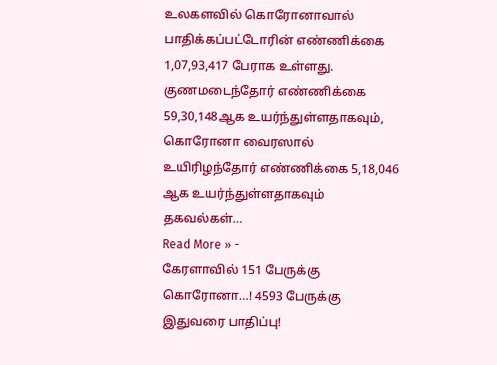உலகளவில் கொரோனாவால் பாதிக்கப்பட்டோரின் எண்ணிக்கை 1,07,93,417 பேராக உள்ளது. குணமடைந்தோர் எண்ணிக்கை 59,30,148ஆக உயர்ந்துள்ளதாகவும், கொரோனா வைரஸால் உயிரிழந்தோர் எண்ணிக்கை 5,18,046 ஆக உயர்ந்துள்ளதாகவும் தகவல்கள்…
Read More » -
கேரளாவில் 151 பேருக்கு கொரோனா…! 4593 பேருக்கு இதுவரை பாதிப்பு!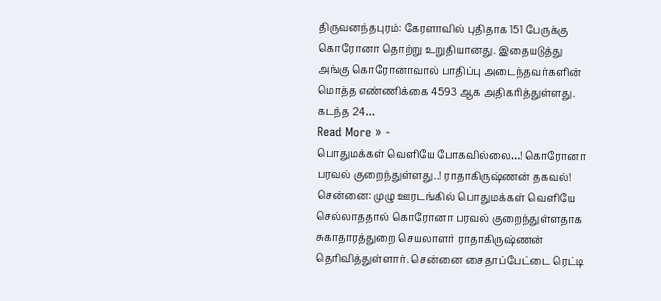திருவனந்தபுரம்: கேரளாவில் புதிதாக 151 பேருக்கு கொரோனா தொற்று உறுதியானது. இதையடுத்து அங்கு கொரோனாவால் பாதிப்பு அடைந்தவர்களின் மொத்த எண்ணிக்கை 4593 ஆக அதிகரித்துள்ளது. கடந்த 24…
Read More » -
பொதுமக்கள் வெளியே போகவில்லை…! கொரோனா பரவல் குறைந்துள்ளது..! ராதாகிருஷ்ணன் தகவல்!
சென்னை: முழு ஊரடங்கில் பொதுமக்கள் வெளியே செல்லாததால் கொரோனா பரவல் குறைந்துள்ளதாக சுகாதாரத்துறை செயலாளர் ராதாகிருஷ்ணன் தெரிவித்துள்ளார். சென்னை சைதாப்பேட்டை ரெட்டி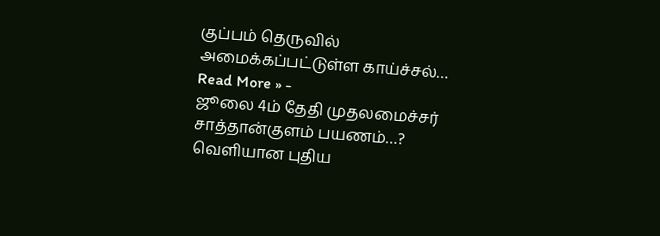குப்பம் தெருவில் அமைக்கப்பட்டுள்ள காய்ச்சல்…
Read More » -
ஜூலை 4ம் தேதி முதலமைச்சர் சாத்தான்குளம் பயணம்…? வெளியான புதிய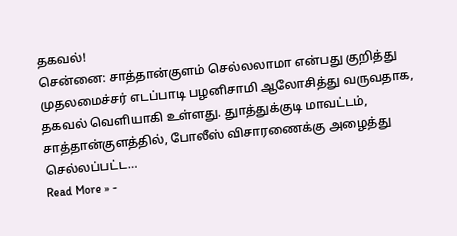தகவல்!
சென்னை: சாத்தான்குளம் செல்லலாமா என்பது குறித்து முதலமைச்சர் எடப்பாடி பழனிசாமி ஆலோசித்து வருவதாக, தகவல் வெளியாகி உள்ளது. துாத்துக்குடி மாவட்டம், சாத்தான்குளத்தில், போலீஸ் விசாரணைக்கு அழைத்து செல்லப்பட்ட…
Read More » -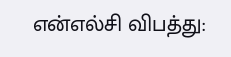என்எல்சி விபத்து: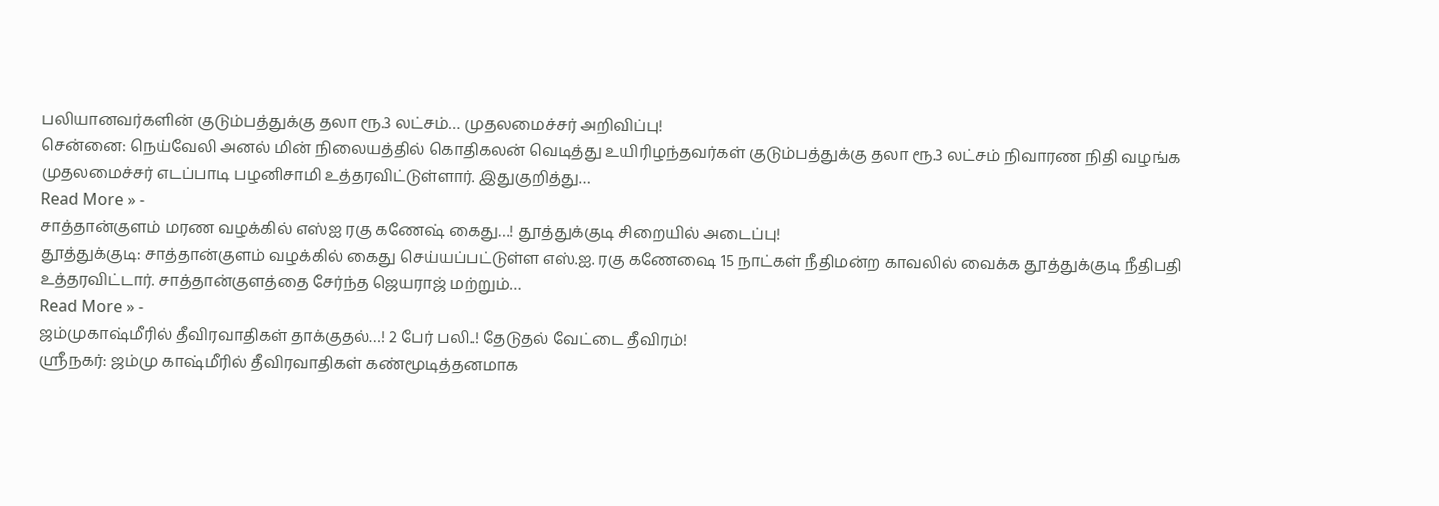பலியானவர்களின் குடும்பத்துக்கு தலா ரூ.3 லட்சம்… முதலமைச்சர் அறிவிப்பு!
சென்னை: நெய்வேலி அனல் மின் நிலையத்தில் கொதிகலன் வெடித்து உயிரிழந்தவர்கள் குடும்பத்துக்கு தலா ரூ.3 லட்சம் நிவாரண நிதி வழங்க முதலமைச்சர் எடப்பாடி பழனிசாமி உத்தரவிட்டுள்ளார். இதுகுறித்து…
Read More » -
சாத்தான்குளம் மரண வழக்கில் எஸ்ஐ ரகு கணேஷ் கைது…! தூத்துக்குடி சிறையில் அடைப்பு!
தூத்துக்குடி: சாத்தான்குளம் வழக்கில் கைது செய்யப்பட்டுள்ள எஸ்.ஐ. ரகு கணேஷை 15 நாட்கள் நீதிமன்ற காவலில் வைக்க தூத்துக்குடி நீதிபதி உத்தரவிட்டார். சாத்தான்குளத்தை சேர்ந்த ஜெயராஜ் மற்றும்…
Read More » -
ஜம்முகாஷ்மீரில் தீவிரவாதிகள் தாக்குதல்…! 2 பேர் பலி..! தேடுதல் வேட்டை தீவிரம்!
ஸ்ரீநகர்: ஜம்மு காஷ்மீரில் தீவிரவாதிகள் கண்மூடித்தனமாக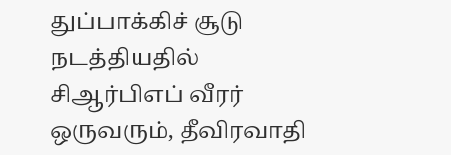துப்பாக்கிச் சூடு நடத்தியதில் சிஆர்பிஎப் வீரர் ஒருவரும், தீவிரவாதி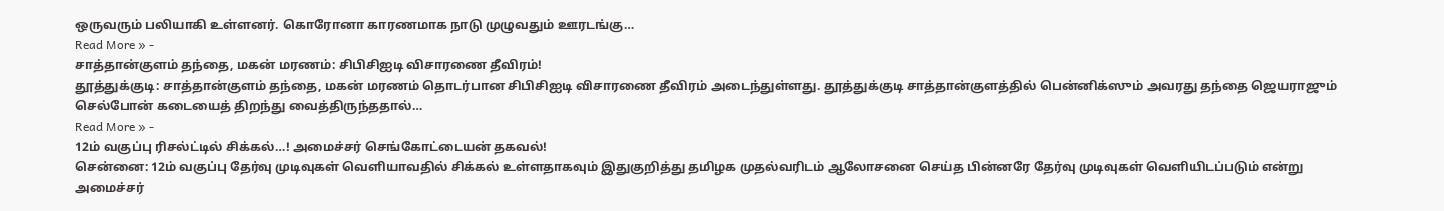ஒருவரும் பலியாகி உள்ளனர். கொரோனா காரணமாக நாடு முழுவதும் ஊரடங்கு…
Read More » -
சாத்தான்குளம் தந்தை, மகன் மரணம்: சிபிசிஐடி விசாரணை தீவிரம்!
தூத்துக்குடி: சாத்தான்குளம் தந்தை, மகன் மரணம் தொடர்பான சிபிசிஐடி விசாரணை தீவிரம் அடைந்துள்ளது. தூத்துக்குடி சாத்தான்குளத்தில் பென்னிக்ஸும் அவரது தந்தை ஜெயராஜும் செல்போன் கடையைத் திறந்து வைத்திருந்ததால்…
Read More » -
12ம் வகுப்பு ரிசல்ட்டில் சிக்கல்…! அமைச்சர் செங்கோட்டையன் தகவல்!
சென்னை: 12ம் வகுப்பு தேர்வு முடிவுகள் வெளியாவதில் சிக்கல் உள்ளதாகவும் இதுகுறித்து தமிழக முதல்வரிடம் ஆலோசனை செய்த பின்னரே தேர்வு முடிவுகள் வெளியிடப்படும் என்று அமைச்சர்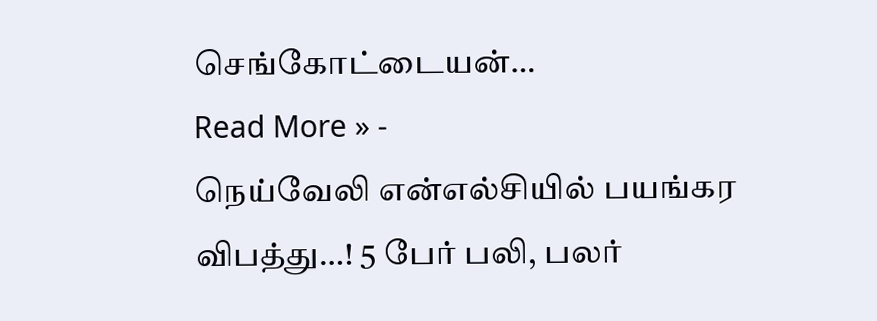செங்கோட்டையன்…
Read More » -
நெய்வேலி என்எல்சியில் பயங்கர விபத்து…! 5 பேர் பலி, பலர்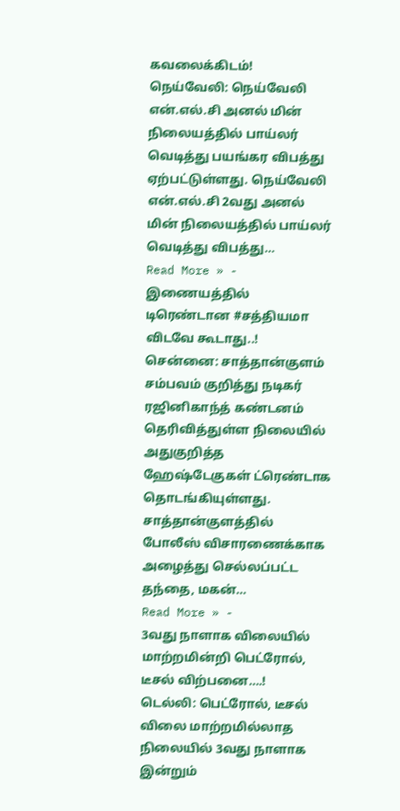கவலைக்கிடம்!
நெய்வேலி: நெய்வேலி என்.எல்.சி அனல் மின் நிலையத்தில் பாய்லர் வெடித்து பயங்கர விபத்து ஏற்பட்டுள்ளது. நெய்வேலி என்.எல்.சி 2வது அனல் மின் நிலையத்தில் பாய்லர் வெடித்து விபத்து…
Read More » -
இணையத்தில் டிரெண்டான #சத்தியமா விடவே கூடாது..!
சென்னை: சாத்தான்குளம் சம்பவம் குறித்து நடிகர் ரஜினிகாந்த் கண்டனம் தெரிவித்துள்ள நிலையில் அதுகுறித்த ஹேஷ்டேகுகள் ட்ரெண்டாக தொடங்கியுள்ளது. சாத்தான்குளத்தில் போலீஸ் விசாரணைக்காக அழைத்து செல்லப்பட்ட தந்தை, மகன்…
Read More » -
3வது நாளாக விலையில் மாற்றமின்றி பெட்ரோல், டீசல் விற்பனை….!
டெல்லி: பெட்ரோல், டீசல் விலை மாற்றமில்லாத நிலையில் 3வது நாளாக இன்றும்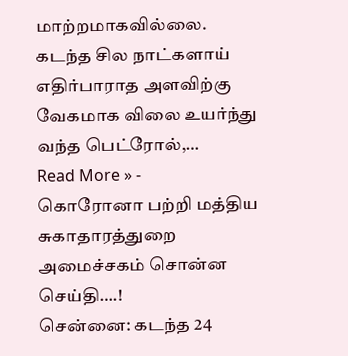மாற்றமாகவில்லை. கடந்த சில நாட்களாய் எதிர்பாராத அளவிற்கு வேகமாக விலை உயர்ந்து வந்த பெட்ரோல்,…
Read More » -
கொரோனா பற்றி மத்திய சுகாதாரத்துறை அமைச்சகம் சொன்ன செய்தி….!
சென்னை: கடந்த 24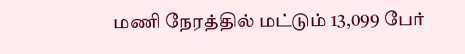மணி நேரத்தில் மட்டும் 13,099 பேர்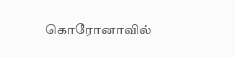கொரோனாவில்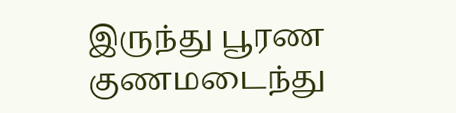இருந்து பூரண குணமடைந்து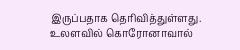இருப்பதாக தெரிவித்துள்ளது. உலளவில் கொரோனாவால்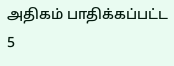அதிகம் பாதிக்கப்பட்ட 5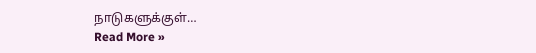நாடுகளுக்குள்…
Read More »